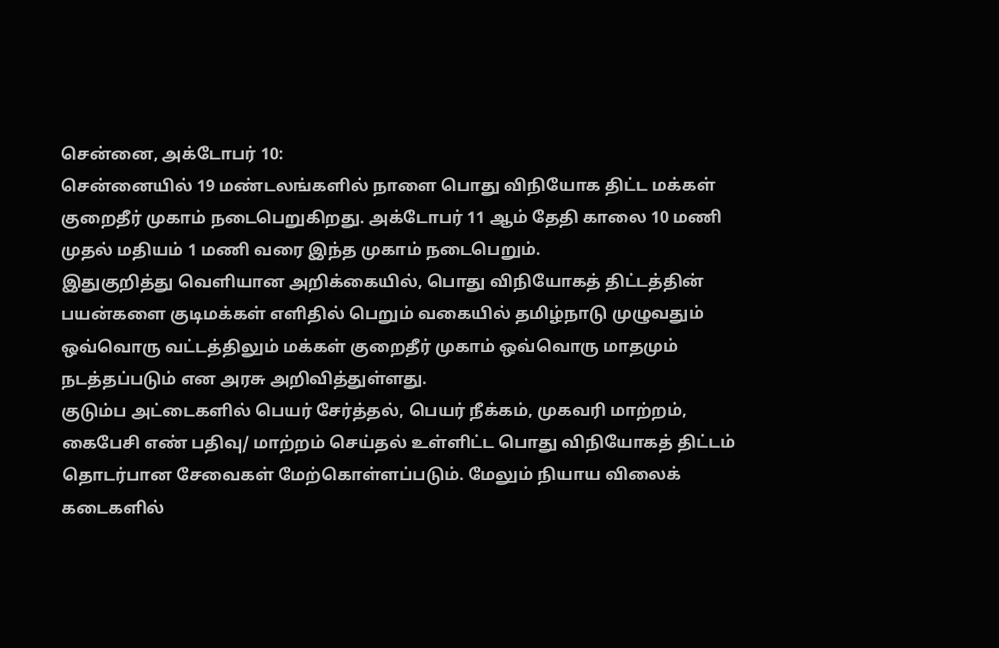சென்னை, அக்டோபர் 10:
சென்னையில் 19 மண்டலங்களில் நாளை பொது விநியோக திட்ட மக்கள் குறைதீர் முகாம் நடைபெறுகிறது. அக்டோபர் 11 ஆம் தேதி காலை 10 மணி முதல் மதியம் 1 மணி வரை இந்த முகாம் நடைபெறும்.
இதுகுறித்து வெளியான அறிக்கையில், பொது விநியோகத் திட்டத்தின் பயன்களை குடிமக்கள் எளிதில் பெறும் வகையில் தமிழ்நாடு முழுவதும் ஒவ்வொரு வட்டத்திலும் மக்கள் குறைதீர் முகாம் ஒவ்வொரு மாதமும் நடத்தப்படும் என அரசு அறிவித்துள்ளது.
குடும்ப அட்டைகளில் பெயர் சேர்த்தல், பெயர் நீக்கம், முகவரி மாற்றம், கைபேசி எண் பதிவு/ மாற்றம் செய்தல் உள்ளிட்ட பொது விநியோகத் திட்டம் தொடர்பான சேவைகள் மேற்கொள்ளப்படும். மேலும் நியாய விலைக் கடைகளில்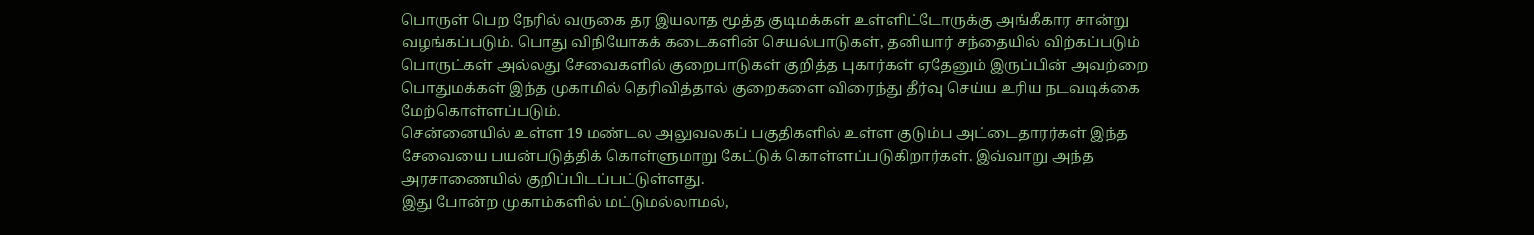பொருள் பெற நேரில் வருகை தர இயலாத மூத்த குடிமக்கள் உள்ளிட்டோருக்கு அங்கீகார சான்று வழங்கப்படும். பொது விநியோகக் கடைகளின் செயல்பாடுகள், தனியார் சந்தையில் விற்கப்படும் பொருட்கள் அல்லது சேவைகளில் குறைபாடுகள் குறித்த புகார்கள் ஏதேனும் இருப்பின் அவற்றை பொதுமக்கள் இந்த முகாமில் தெரிவித்தால் குறைகளை விரைந்து தீர்வு செய்ய உரிய நடவடிக்கை மேற்கொள்ளப்படும்.
சென்னையில் உள்ள 19 மண்டல அலுவலகப் பகுதிகளில் உள்ள குடும்ப அட்டைதாரர்கள் இந்த சேவையை பயன்படுத்திக் கொள்ளுமாறு கேட்டுக் கொள்ளப்படுகிறார்கள். இவ்வாறு அந்த அரசாணையில் குறிப்பிடப்பட்டுள்ளது.
இது போன்ற முகாம்களில் மட்டுமல்லாமல்,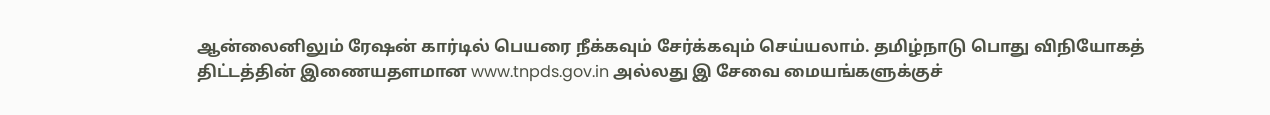ஆன்லைனிலும் ரேஷன் கார்டில் பெயரை நீக்கவும் சேர்க்கவும் செய்யலாம். தமிழ்நாடு பொது விநியோகத் திட்டத்தின் இணையதளமான www.tnpds.gov.in அல்லது இ சேவை மையங்களுக்குச்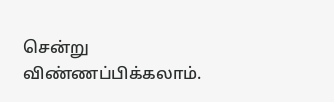சென்று விண்ணப்பிக்கலாம்.